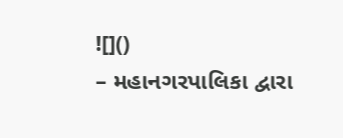![]()
– મહાનગરપાલિકા દ્વારા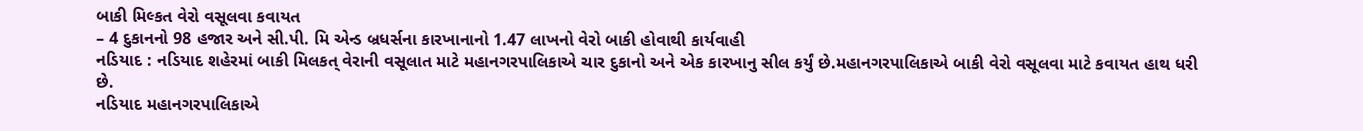બાકી મિલ્કત વેરો વસૂલવા કવાયત
– 4 દુકાનનો 98 હજાર અને સી.પી. મિ એન્ડ બ્રધર્સના કારખાનાનો 1.47 લાખનો વેરો બાકી હોવાથી કાર્યવાહી
નડિયાદ : નડિયાદ શહેરમાં બાકી મિલકત્ વેરાની વસૂલાત માટે મહાનગરપાલિકાએ ચાર દુકાનો અને એક કારખાનુ સીલ કર્યું છે.મહાનગરપાલિકાએ બાકી વેરો વસૂલવા માટે કવાયત હાથ ધરી છે.
નડિયાદ મહાનગરપાલિકાએ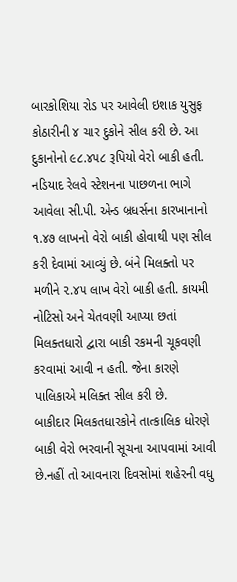બારકોશિયા રોડ પર આવેલી ઇશાક યુસુફ કોઠારીની ૪ ચાર દુકોને સીલ કરી છે. આ દુકાનોનો ૯૮.૪૫૮ રૂપિયો વેરો બાકી હતી. નડિયાદ રેલવે સ્ટેશનના પાછળના ભાગે આવેલા સી.પી. એન્ડ બ્રધર્સના કારખાનાનો ૧.૪૭ લાખનો વેરો બાકી હોવાથી પણ સીલ કરી દેવામાં આવ્યું છે. બંને મિલક્તો પર મળીને ૨.૪૫ લાખ વેરો બાકી હતી. કાયમી નોટિસો અને ચેતવણી આપ્યા છતાં મિલક્તધારો દ્વારા બાકી રકમની ચૂકવણી કરવામાં આવી ન હતી. જેના કારણે પાલિકાએ મલિક્ત સીલ કરી છે.
બાકીદાર મિલકતધારકોને તાત્કાલિક ધોરણે બાકી વેરો ભરવાની સૂચના આપવામાં આવી છે.નહીં તો આવનારા દિવસોમાં શહેરની વધુ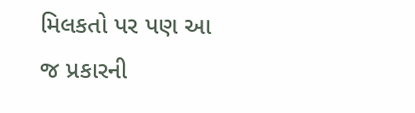મિલકતો પર પણ આ જ પ્રકારની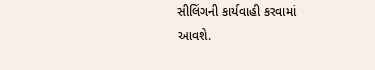સીલિંગની કાર્યવાહી કરવામાં આવશે.